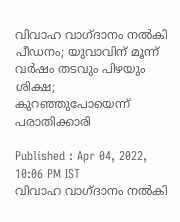വിവാഹ വാഗ്ദാനം നൽകി പീഡനം; യുവാവിന് മൂന്ന് വർഷം തടവും പിഴയും ശിക്ഷ; കുറഞ്ഞുപോയെന്ന് പരാതിക്കാരി

Published : Apr 04, 2022, 10:06 PM IST
വിവാഹ വാഗ്ദാനം നൽകി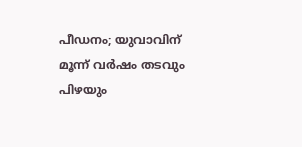പീഡനം; യുവാവിന് മൂന്ന് വർഷം തടവും പിഴയും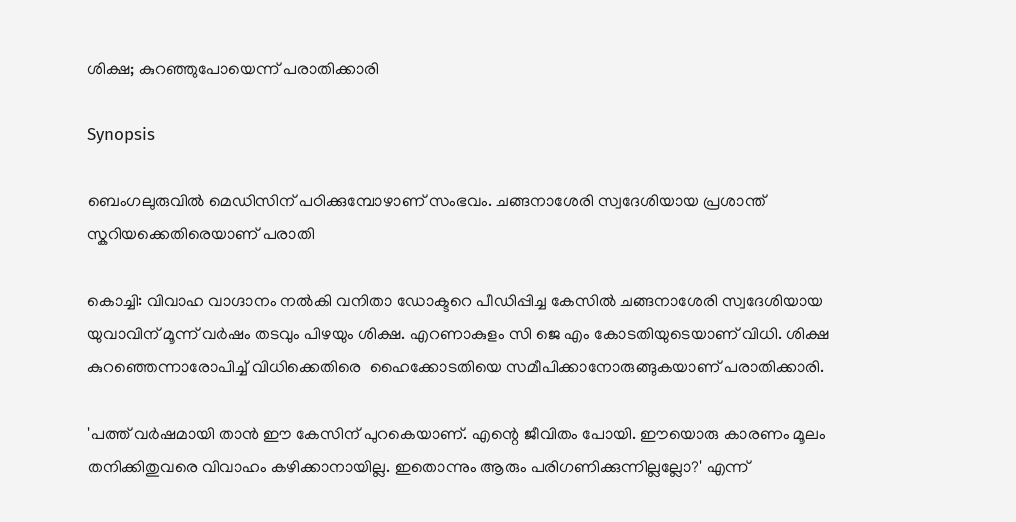ശിക്ഷ; കുറഞ്ഞുപോയെന്ന് പരാതിക്കാരി

Synopsis

ബെംഗലുരുവില്‍ മെഡിസിന് പഠിക്കുമ്പോഴാണ് സംഭവം. ചങ്ങനാശേരി സ്വദേശിയായ പ്രശാന്ത് സ്കറിയക്കെതിരെയാണ് പരാതി

കൊച്ചി: വിവാഹ വാഗ്ദാനം നല്‍കി വനിതാ ഡോക്ടറെ പീഡിപ്പിച്ച കേസില്‍ ചങ്ങനാശേരി സ്വദേശിയായ യുവാവിന് മൂന്ന് വര്‍ഷം തടവും പിഴയും ശിക്ഷ. എറണാകുളം സി ജെ എം കോടതിയുടെയാണ് വിധി. ശിക്ഷ കുറഞ്ഞെന്നാരോപിച്ച് വിധിക്കെതിരെ  ഹൈക്കോടതിയെ സമീപിക്കാനോരുങ്ങുകയാണ് പരാതിക്കാരി.

'പത്ത് വർഷമായി താൻ ഈ കേസിന് പുറകെയാണ്. എന്റെ ജീവിതം പോയി. ഈയൊരു കാരണം മൂലം തനിക്കിതുവരെ വിവാഹം കഴിക്കാനായില്ല. ഇതൊന്നും ആരും പരിഗണിക്കുന്നില്ലല്ലോ?' എന്ന്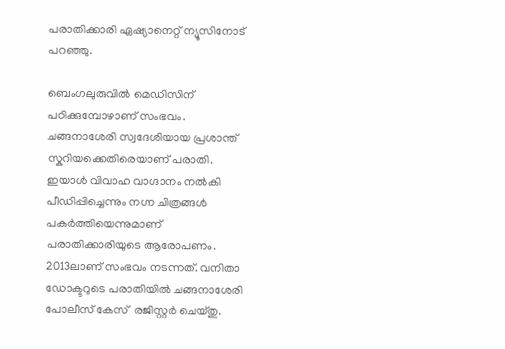പരാതിക്കാരി ഏഷ്യാനെറ്റ് ന്യൂസിനോട് പറഞ്ഞു.

ബെംഗലുരുവില്‍ മെഡിസിന് പഠിക്കുമ്പോഴാണ് സംഭവം. ചങ്ങനാശേരി സ്വദേശിയായ പ്രശാന്ത് സ്കറിയക്കെതിരെയാണ് പരാതി. ഇയാൾ വിവാഹ വാഗ്ദാനം നൽകി പീഡിപ്പിച്ചെന്നും നഗ്ന ചിത്രങ്ങൾ പകർത്തിയെന്നുമാണ് പരാതിക്കാരിയുടെ ആരോപണം.  2013ലാണ് സംഭവം നടന്നത്. വനിതാ ഡോക്ടറുടെ പരാതിയില്‍ ചങ്ങനാശേരി പോലീസ് കേസ്  രജിസ്റ്റർ ചെയ്തു.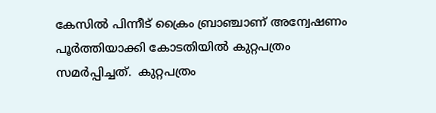കേസിൽ പിന്നീട് ക്രൈം ബ്രാഞ്ചാണ് അന്വേഷണം പൂർത്തിയാക്കി കോടതിയിൽ കുറ്റപത്രം സമർപ്പിച്ചത്.  കുറ്റപത്രം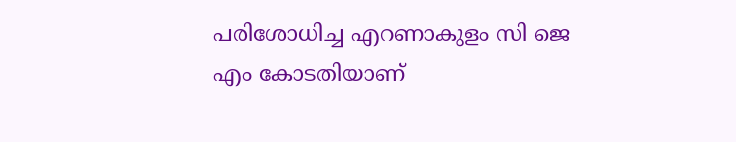പരിശോധിച്ച എറണാകുളം സി ജെ എം കോടതിയാണ്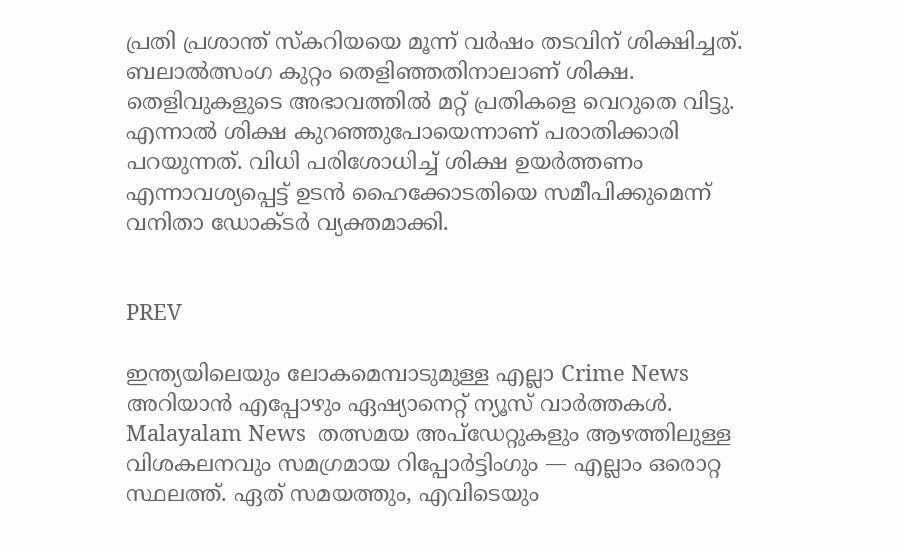പ്രതി പ്രശാന്ത് സ്കറിയയെ മൂന്ന് വര്‍ഷം തടവിന് ശിക്ഷിച്ചത്. ബലാൽത്സംഗ കുറ്റം തെളിഞ്ഞതിനാലാണ് ശിക്ഷ. തെളിവുകളുടെ അഭാവത്തില്‍ മറ്റ് പ്രതികളെ വെറുതെ വിട്ടു. എന്നാല്‍ ശിക്ഷ കുറഞ്ഞുപോയെന്നാണ് പരാതിക്കാരി പറയുന്നത്. വിധി പരിശോധിച്ച് ശിക്ഷ ഉയർത്തണം എന്നാവശ്യപ്പെട്ട് ഉടൻ ഹൈക്കോടതിയെ സമീപിക്കുമെന്ന് വനിതാ ഡോക്ടര്‍ വ്യക്തമാക്കി.


PREV

ഇന്ത്യയിലെയും ലോകമെമ്പാടുമുള്ള എല്ലാ Crime News അറിയാൻ എപ്പോഴും ഏഷ്യാനെറ്റ് ന്യൂസ് വാർത്തകൾ. Malayalam News  തത്സമയ അപ്‌ഡേറ്റുകളും ആഴത്തിലുള്ള വിശകലനവും സമഗ്രമായ റിപ്പോർട്ടിംഗും — എല്ലാം ഒരൊറ്റ സ്ഥലത്ത്. ഏത് സമയത്തും, എവിടെയും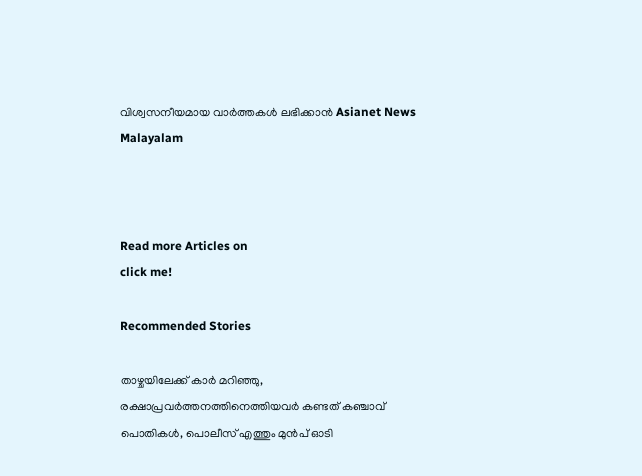വിശ്വസനീയമായ വാർത്തകൾ ലഭിക്കാൻ Asianet News Malayalam



Read more Articles on
click me!

Recommended Stories

താഴ്ചയിലേക്ക് കാർ മറിഞ്ഞു, രക്ഷാപ്രവർത്തനത്തിനെത്തിയവർ കണ്ടത് കഞ്ചാവ് പൊതികൾ, പൊലീസ് എത്തും മുൻപ് ഓടി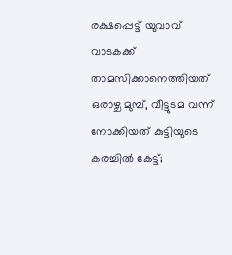രക്ഷപ്പെട്ട് യുവാവ്
വാടകക്ക് താമസിക്കാനെത്തിയത് ഒരാഴ്ച മുമ്പ്, വീട്ടുടമ വന്ന് നോക്കിയത് കുട്ടിയുടെ കരച്ചിൽ കേട്ട്;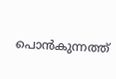പൊൻകുന്നത്ത്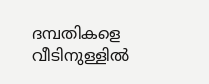ദമ്പതികളെ വീടിനുള്ളിൽ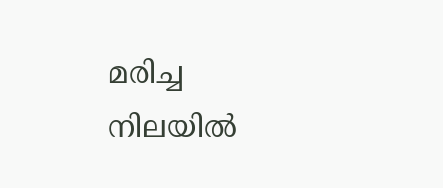മരിച്ച നിലയിൽ